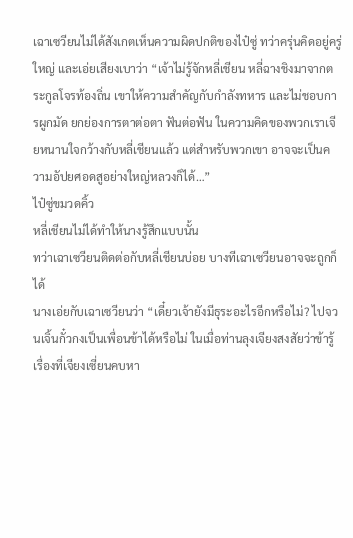เฉาเซวียนไม่ได้สังเกตเห็นความผิดปกติของไป๋ซู่ ทว่าครุ่นคิดอยู่ครู่ใหญ่ และเอ่ยเสียงเบาว่า “เจ้าไม่รู้จักหลี่เชียน หลี่ฉางชิงมาจากตระกูลโจรท้องถิ่น เขาให้ความสำคัญกับกำลังทหาร และไม่ชอบการผูกมัด ยกย่องการตาต่อตา ฟันต่อฟัน ในความคิดของพวกเราเจียหนานใจกว้างกับหลี่เชียนแล้ว แต่สำหรับพวกเขา อาจจะเป็นความอัปยศอดสูอย่างใหญ่หลวงก็ได้…”
ไป๋ซู่ขมวดคิ้ว
หลี่เชียนไม่ได้ทำให้นางรู้สึกแบบนั้น
ทว่าเฉาเซวียนติดต่อกับหลี่เชียนบ่อย บางทีเฉาเซวียนอาจจะถูกก็ได้
นางเอ่ยกับเฉาเซวียนว่า “เดี๋ยวเจ้ายังมีธุระอะไรอีกหรือไม่? ไปจวนเจิ้นกั๋วกงเป็นเพื่อนข้าได้หรือไม่ ในเมื่อท่านลุงเจียงสงสัยว่าข้ารู้เรื่องที่เจียงเซี่ยนคบหา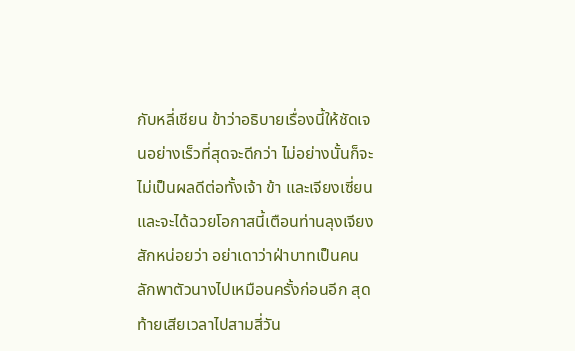กับหลี่เชียน ข้าว่าอธิบายเรื่องนี้ให้ชัดเจนอย่างเร็วที่สุดจะดีกว่า ไม่อย่างนั้นก็จะไม่เป็นผลดีต่อทั้งเจ้า ข้า และเจียงเซี่ยนและจะได้ฉวยโอกาสนี้เตือนท่านลุงเจียงสักหน่อยว่า อย่าเดาว่าฝ่าบาทเป็นคนลักพาตัวนางไปเหมือนครั้งก่อนอีก สุดท้ายเสียเวลาไปสามสี่วัน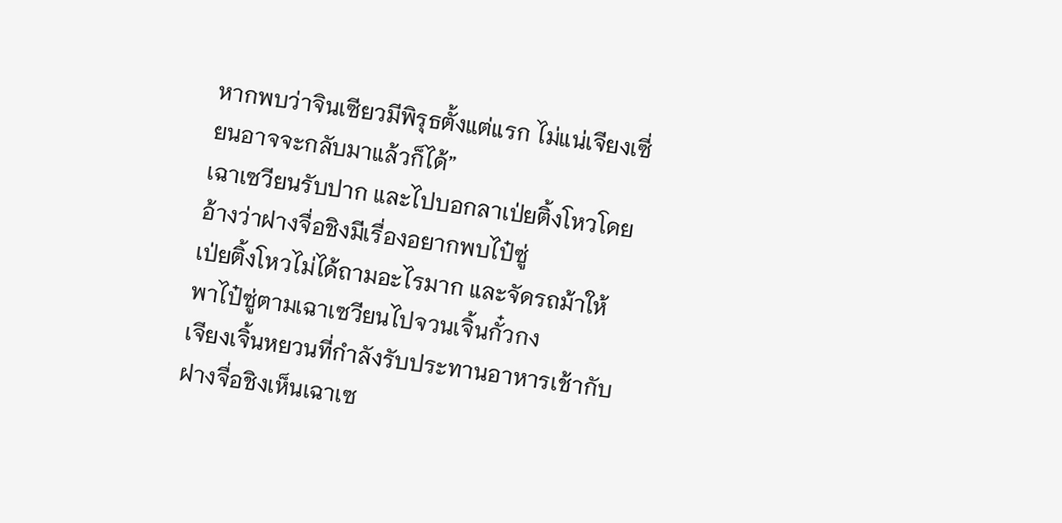หากพบว่าจินเซียวมีพิรุธตั้งแต่แรก ไม่แน่เจียงเซี่ยนอาจจะกลับมาแล้วก็ได้”
เฉาเซวียนรับปาก และไปบอกลาเป่ยติ้งโหวโดยอ้างว่าฝางจื่อชิงมีเรื่องอยากพบไป๋ซู่
เป่ยติ้งโหวไม่ได้ถามอะไรมาก และจัดรถม้าให้พาไป๋ซู่ตามเฉาเซวียนไปจวนเจิ้นกั๋วกง
เจียงเจิ้นหยวนที่กำลังรับประทานอาหารเช้ากับฝางจื่อชิงเห็นเฉาเซ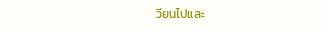วียนไปและ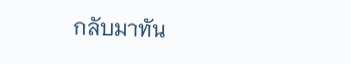กลับมาทัน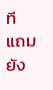ที แถมยัง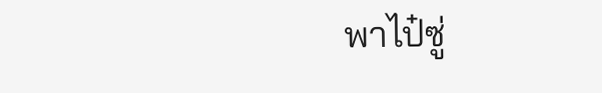พาไป๋ซู่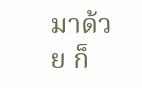มาด้วย ก็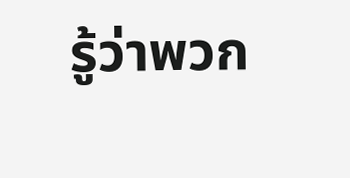รู้ว่าพวก